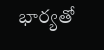భార్యతో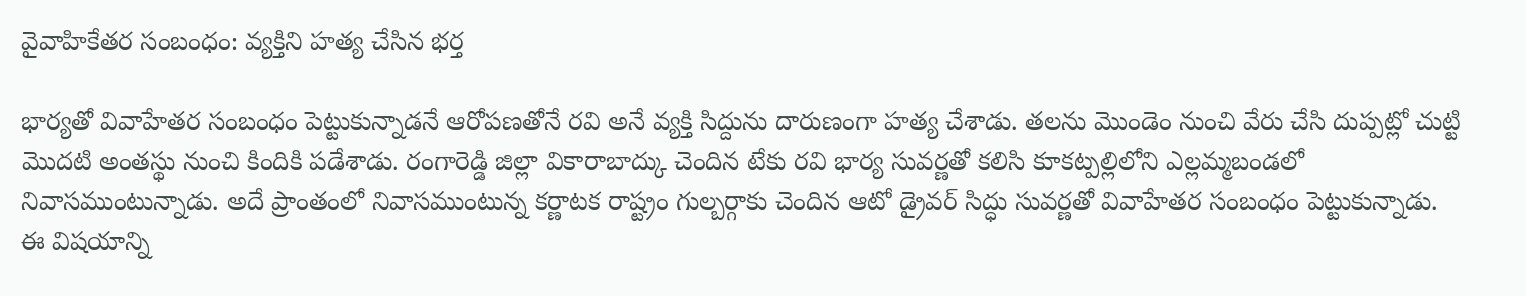వైవాహికేతర సంబంధం: వ్యక్తిని హత్య చేసిన భర్త

భార్యతో వివాహేతర సంబంధం పెట్టుకున్నాడనే ఆరోపణతోనే రవి అనే వ్యక్తి సిద్దును దారుణంగా హత్య చేశాడు. తలను మొండెం నుంచి వేరు చేసి దుప్పట్లో చుట్టి మొదటి అంతస్థు నుంచి కిందికి పడేశాడు. రంగారెడ్డి జిల్లా వికారాబాద్కు చెందిన టేకు రవి భార్య సువర్ణతో కలిసి కూకట్పల్లిలోని ఎల్లమ్మబండలో నివాసముంటున్నాడు. అదే ప్రాంతంలో నివాసముంటున్న కర్ణాటక రాష్ట్రం గుల్బర్గాకు చెందిన ఆటో డ్రైవర్ సిద్ధు సువర్ణతో వివాహేతర సంబంధం పెట్టుకున్నాడు.
ఈ విషయాన్ని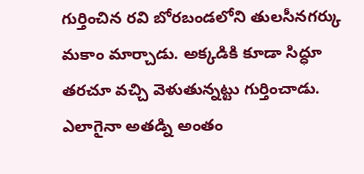గుర్తించిన రవి బోరబండలోని తులసీనగర్కు మకాం మార్చాడు. అక్కడికి కూడా సిద్ధూ తరచూ వచ్చి వెళుతున్నట్టు గుర్తించాడు. ఎలాగైనా అతడ్ని అంతం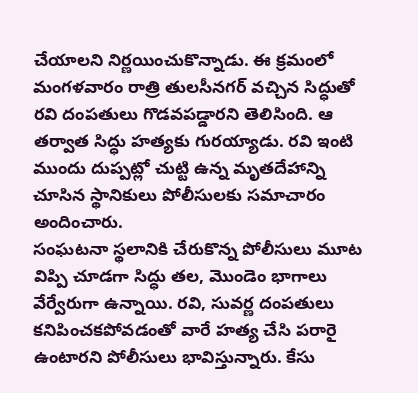చేయాలని నిర్ణయించుకొన్నాడు. ఈ క్రమంలో మంగళవారం రాత్రి తులసీనగర్ వచ్చిన సిద్ధుతో రవి దంపతులు గొడవపడ్డారని తెలిసింది. ఆ తర్వాత సిద్ధు హత్యకు గురయ్యాడు. రవి ఇంటి ముందు దుప్పట్లో చుట్టి ఉన్న మృతదేహాన్ని చూసిన స్థానికులు పోలీసులకు సమాచారం అందించారు.
సంఘటనా స్థలానికి చేరుకొన్న పోలీసులు మూట విప్పి చూడగా సిద్ధు తల, మొండెం భాగాలు వేర్వేరుగా ఉన్నాయి. రవి, సువర్ణ దంపతులు కనిపించకపోవడంతో వారే హత్య చేసి పరారై ఉంటారని పోలీసులు భావిస్తున్నారు. కేసు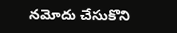నమోదు చేసుకొని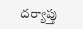దర్యాప్తు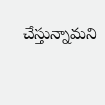చేస్తున్నామని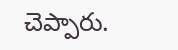చెప్పారు.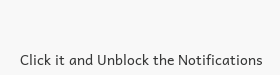Click it and Unblock the Notifications